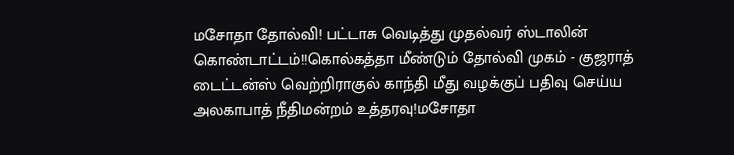மசோதா தோல்வி! பட்டாசு வெடித்து முதல்வர் ஸ்டாலின் கொண்டாட்டம்!!கொல்கத்தா மீண்டும் தோல்வி முகம் - குஜராத் டைட்டன்ஸ் வெற்றிராகுல் காந்தி மீது வழக்குப் பதிவு செய்ய அலகாபாத் நீதிமன்றம் உத்தரவு!மசோதா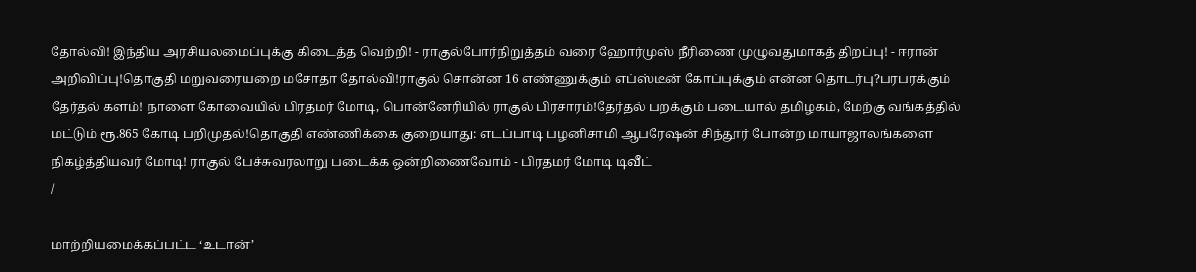தோல்வி! இந்திய அரசியலமைப்புக்கு கிடைத்த வெற்றி! - ராகுல்போர்நிறுத்தம் வரை ஹோர்முஸ் நீரிணை முழுவதுமாகத் திறப்பு! - ஈரான் அறிவிப்பு!தொகுதி மறுவரையறை மசோதா தோல்வி!ராகுல் சொன்ன 16 எண்ணுக்கும் எப்ஸ்டீன் கோப்புக்கும் என்ன தொடர்பு?பரபரக்கும் தேர்தல் களம்! நாளை கோவையில் பிரதமர் மோடி, பொன்னேரியில் ராகுல் பிரசாரம்!தேர்தல் பறக்கும் படையால் தமிழகம், மேற்கு வங்கத்தில் மட்டும் ரூ.865 கோடி பறிமுதல்!தொகுதி எண்ணிக்கை குறையாது: எடப்பாடி பழனிசாமி ஆபரேஷன் சிந்தூர் போன்ற மாயாஜாலங்களை நிகழ்த்தியவர் மோடி! ராகுல் பேச்சுவரலாறு படைக்க ஒன்றிணைவோம் - பிரதமர் மோடி டிவீட்
/

மாற்றியமைக்கப்பட்ட ‘உடான்’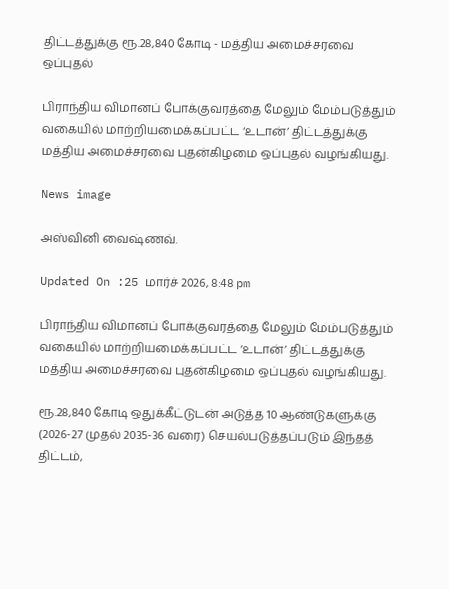திட்டத்துக்கு ரூ.28,840 கோடி - மத்திய அமைச்சரவை ஒப்புதல்

பிராந்திய விமானப் போக்குவரத்தை மேலும் மேம்படுத்தும் வகையில் மாற்றியமைக்கப்பட்ட ‘உடான்’ திட்டத்துக்கு மத்திய அமைச்சரவை புதன்கிழமை ஒப்புதல் வழங்கியது.

News image

அஸ்வினி வைஷ்ணவ்.

Updated On :25 மார்ச் 2026, 8:48 pm

பிராந்திய விமானப் போக்குவரத்தை மேலும் மேம்படுத்தும் வகையில் மாற்றியமைக்கப்பட்ட ‘உடான்’ திட்டத்துக்கு மத்திய அமைச்சரவை புதன்கிழமை ஒப்புதல் வழங்கியது.

ரூ.28,840 கோடி ஒதுக்கீட்டுடன் அடுத்த 10 ஆண்டுகளுக்கு (2026-27 முதல் 2035-36 வரை) செயல்படுத்தப்படும் இந்தத் திட்டம்,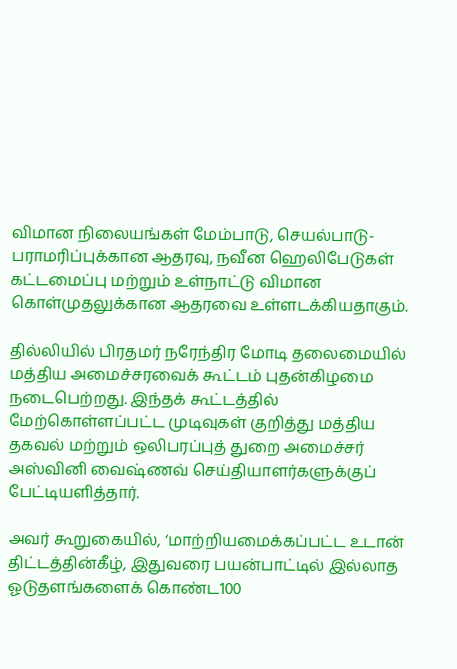விமான நிலையங்கள் மேம்பாடு, செயல்பாடு-பராமரிப்புக்கான ஆதரவு, நவீன ஹெலிபேடுகள் கட்டமைப்பு மற்றும் உள்நாட்டு விமான கொள்முதலுக்கான ஆதரவை உள்ளடக்கியதாகும்.

தில்லியில் பிரதமர் நரேந்திர மோடி தலைமையில் மத்திய அமைச்சரவைக் கூட்டம் புதன்கிழமை நடைபெற்றது. இந்தக் கூட்டத்தில் மேற்கொள்ளப்பட்ட முடிவுகள் குறித்து மத்திய தகவல் மற்றும் ஒலிபரப்புத் துறை அமைச்சர் அஸ்வினி வைஷ்ணவ் செய்தியாளர்களுக்குப் பேட்டியளித்தார்.

அவர் கூறுகையில், ‘மாற்றியமைக்கப்பட்ட உடான் திட்டத்தின்கீழ், இதுவரை பயன்பாட்டில் இல்லாத ஓடுதளங்களைக் கொண்ட100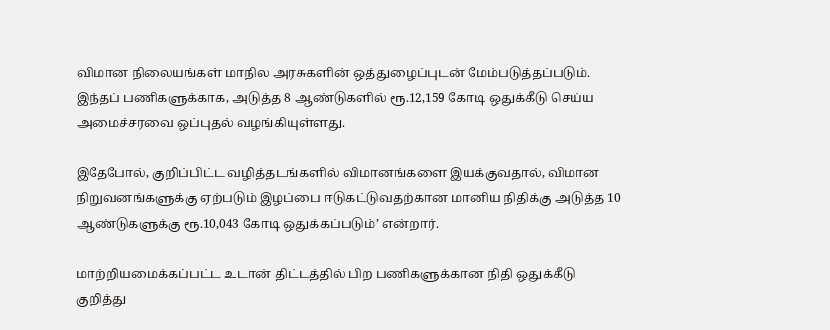விமான நிலையங்கள் மாநில அரசுகளின் ஒத்துழைப்புடன் மேம்படுத்தப்படும். இந்தப் பணிகளுக்காக, அடுத்த 8 ஆண்டுகளில் ரூ.12,159 கோடி ஒதுக்கீடு செய்ய அமைச்சரவை ஒப்புதல் வழங்கியுள்ளது.

இதேபோல், குறிப்பிட்ட வழித்தடங்களில் விமானங்களை இயக்குவதால், விமான நிறுவனங்களுக்கு ஏற்படும் இழப்பை ஈடுகட்டுவதற்கான மானிய நிதிக்கு அடுத்த 10 ஆண்டுகளுக்கு ரூ.10,043 கோடி ஒதுக்கப்படும்’ என்றார்.

மாற்றியமைக்கப்பட்ட உடான் திட்டத்தில் பிற பணிகளுக்கான நிதி ஒதுக்கீடு குறித்து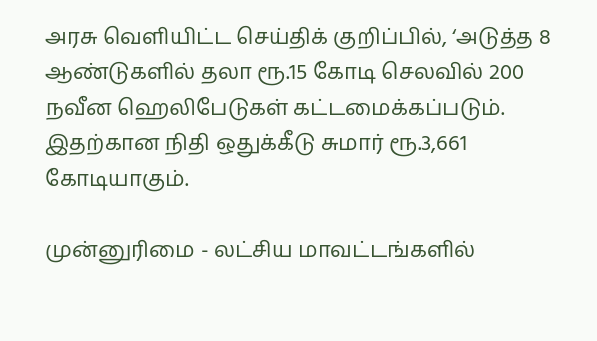அரசு வெளியிட்ட செய்திக் குறிப்பில், ‘அடுத்த 8 ஆண்டுகளில் தலா ரூ.15 கோடி செலவில் 200 நவீன ஹெலிபேடுகள் கட்டமைக்கப்படும். இதற்கான நிதி ஒதுக்கீடு சுமார் ரூ.3,661 கோடியாகும்.

முன்னுரிமை - லட்சிய மாவட்டங்களில்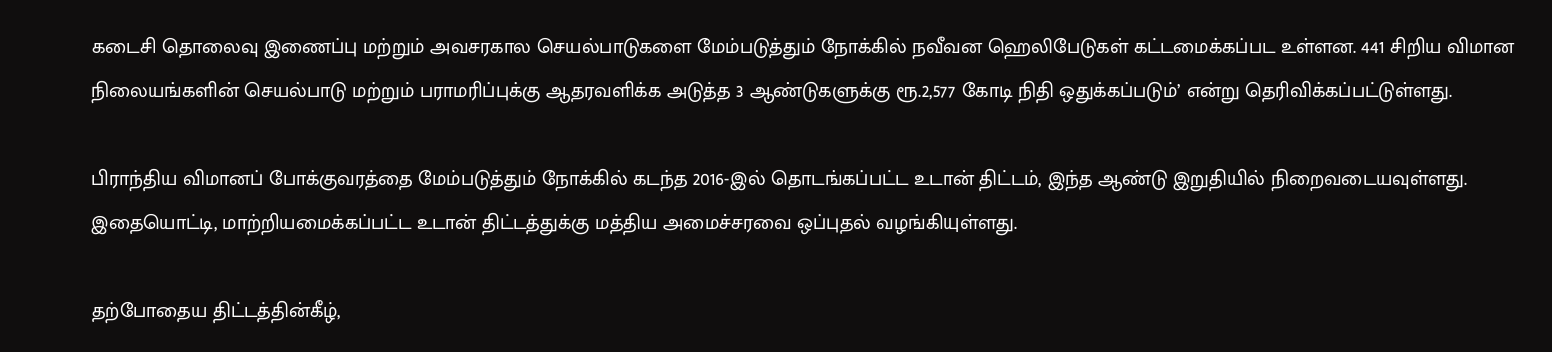கடைசி தொலைவு இணைப்பு மற்றும் அவசரகால செயல்பாடுகளை மேம்படுத்தும் நோக்கில் நவீவன ஹெலிபேடுகள் கட்டமைக்கப்பட உள்ளன. 441 சிறிய விமான நிலையங்களின் செயல்பாடு மற்றும் பராமரிப்புக்கு ஆதரவளிக்க அடுத்த 3 ஆண்டுகளுக்கு ரூ.2,577 கோடி நிதி ஒதுக்கப்படும்’ என்று தெரிவிக்கப்பட்டுள்ளது.

பிராந்திய விமானப் போக்குவரத்தை மேம்படுத்தும் நோக்கில் கடந்த 2016-இல் தொடங்கப்பட்ட உடான் திட்டம், இந்த ஆண்டு இறுதியில் நிறைவடையவுள்ளது. இதையொட்டி, மாற்றியமைக்கப்பட்ட உடான் திட்டத்துக்கு மத்திய அமைச்சரவை ஒப்புதல் வழங்கியுள்ளது.

தற்போதைய திட்டத்தின்கீழ்,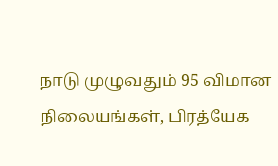நாடு முழுவதும் 95 விமான நிலையங்கள், பிரத்யேக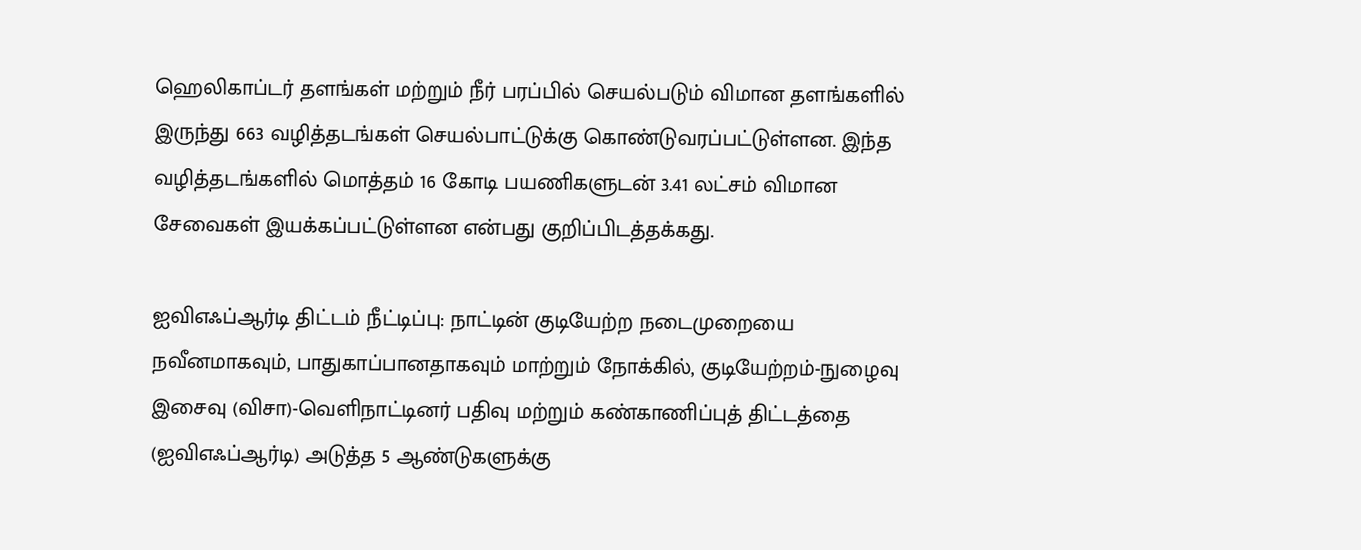ஹெலிகாப்டர் தளங்கள் மற்றும் நீர் பரப்பில் செயல்படும் விமான தளங்களில் இருந்து 663 வழித்தடங்கள் செயல்பாட்டுக்கு கொண்டுவரப்பட்டுள்ளன. இந்த வழித்தடங்களில் மொத்தம் 16 கோடி பயணிகளுடன் 3.41 லட்சம் விமான சேவைகள் இயக்கப்பட்டுள்ளன என்பது குறிப்பிடத்தக்கது.

ஐவிஎஃப்ஆர்டி திட்டம் நீட்டிப்பு: நாட்டின் குடியேற்ற நடைமுறையை நவீனமாகவும், பாதுகாப்பானதாகவும் மாற்றும் நோக்கில், குடியேற்றம்-நுழைவு இசைவு (விசா)-வெளிநாட்டினர் பதிவு மற்றும் கண்காணிப்புத் திட்டத்தை (ஐவிஎஃப்ஆர்டி) அடுத்த 5 ஆண்டுகளுக்கு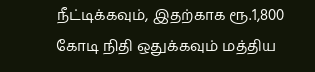நீட்டிக்கவும், இதற்காக ரூ.1,800 கோடி நிதி ஒதுக்கவும் மத்திய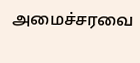அமைச்சரவை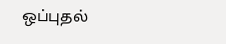ஒப்புதல்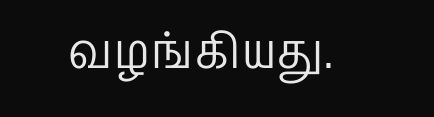வழங்கியது.